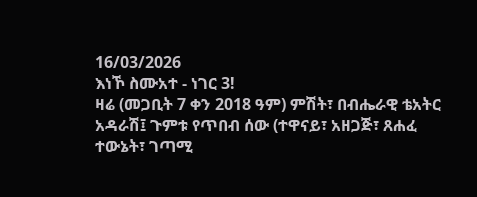16/03/2026
እነኾ ስሙአተ - ነገር 3!
ዛሬ (መጋቢት 7 ቀን 2018 ዓም) ምሽት፣ በብሔራዊ ቴአትር አዳራሽ፤ ጉምቱ የጥበብ ሰው (ተዋናይ፣ አዘጋጅ፣ ጸሐፈ ተውኔት፣ ገጣሚ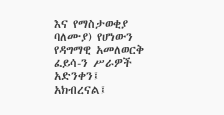እና የማስታወቂያ ባለሙያ) የሆነውን የዳግማዊ አመለወርቅ ፈይሳ-ን ሥራዎች አድንቀን፤ አክብረናል፤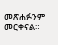መጽሐፉንም መርቀናል።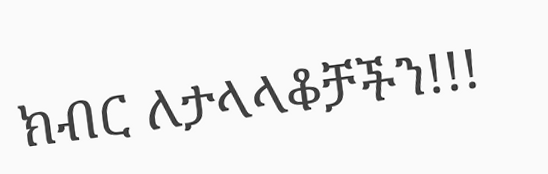ክብር ለታላላቆቻችን!!!